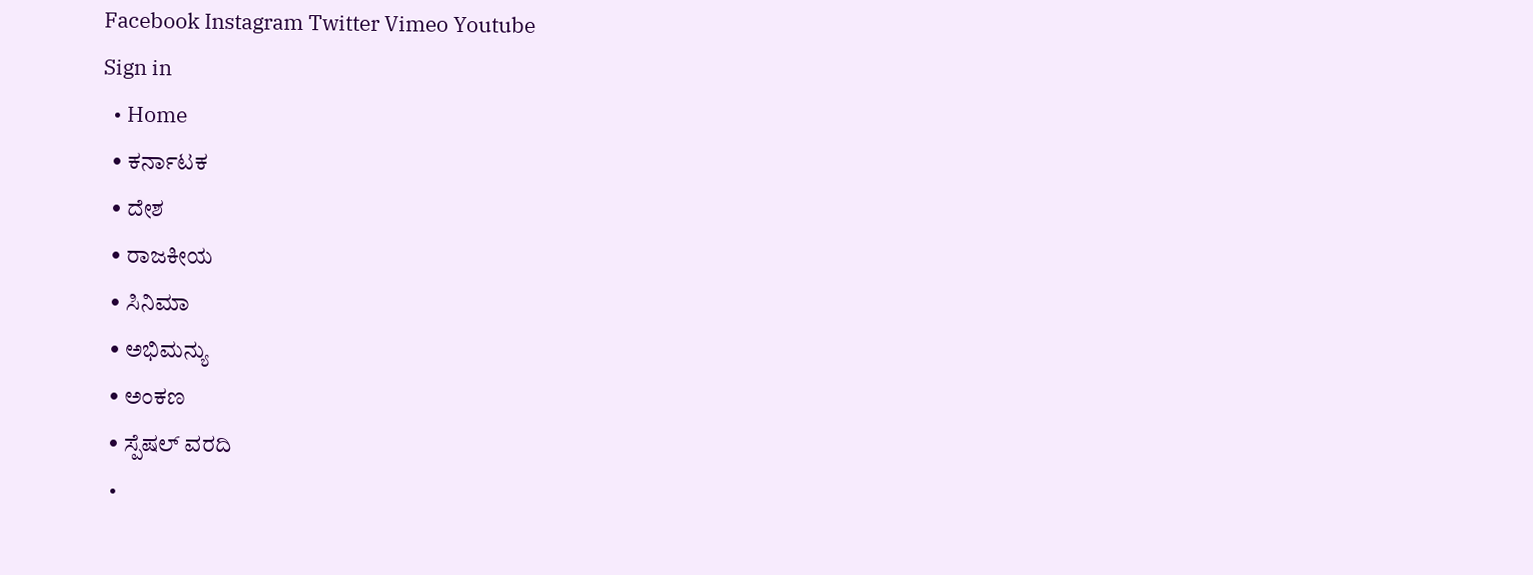Facebook Instagram Twitter Vimeo Youtube
Sign in
  • Home
  • ಕರ್ನಾಟಕ
  • ದೇಶ
  • ರಾಜಕೀಯ
  • ಸಿನಿಮಾ
  • ಅಭಿಮನ್ಯು
  • ಅಂಕಣ
  • ಸ್ಪೆಷಲ್ ವರದಿ
  •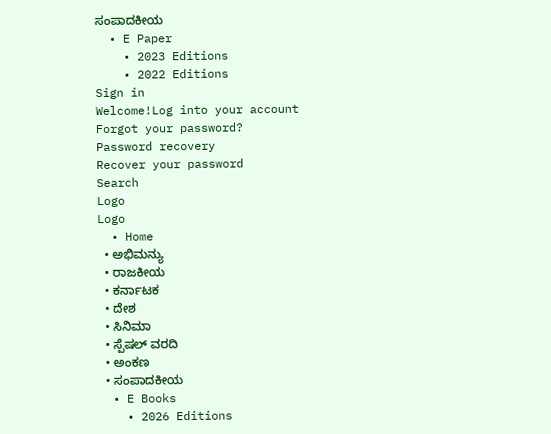ಸಂಪಾದಕೀಯ
  • E Paper
    • 2023 Editions
    • 2022 Editions
Sign in
Welcome!Log into your account
Forgot your password?
Password recovery
Recover your password
Search
Logo
Logo
  • Home
  • ಅಭಿಮನ್ಯು
  • ರಾಜಕೀಯ
  • ಕರ್ನಾಟಕ
  • ದೇಶ
  • ಸಿನಿಮಾ
  • ಸ್ಪೆಷಲ್ ವರದಿ
  • ಅಂಕಣ
  • ಸಂಪಾದಕೀಯ
  • E Books
    • 2026 Editions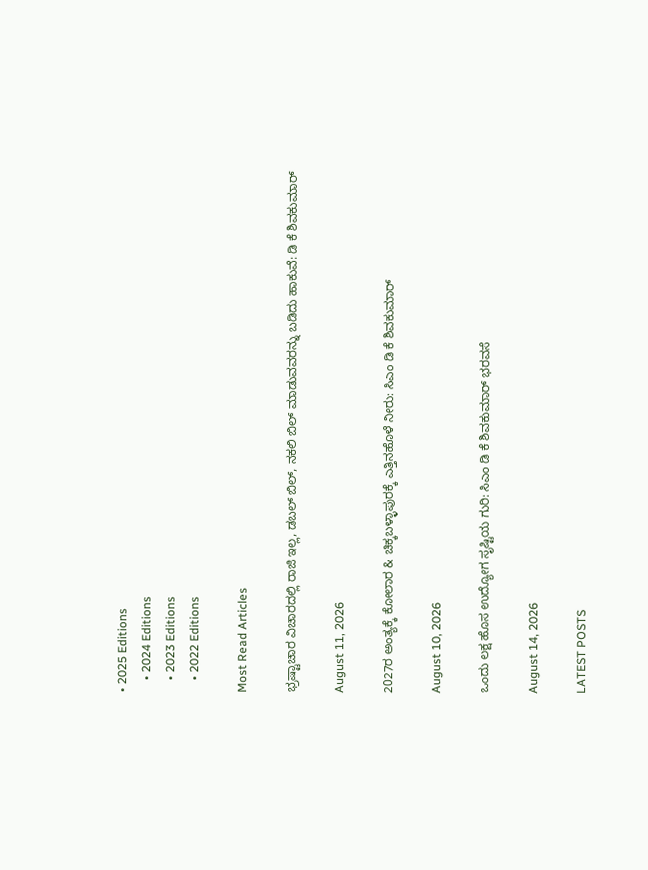• 2025 Editions
    • 2024 Editions
    • 2023 Editions
    • 2022 Editions

Most Read Articles

ಭ್ರಷ್ಟಾಚಾರ ವಿಚಾರದಲ್ಲಿ ರಾಜಿ ಇಲ್ಲ, ಡಬಲ್ ಬಿಲ್, ನಕಲಿ ಬಿಲ್ ಮಾಡುವವರನ್ನು ಬಡಿದು ಹಾಕುವೆ: ಡಿ ಕೆ ಶಿವಕುಮಾರ್

August 11, 2026

2027ರ ಅಂತ್ಯಕ್ಕೆ ಕೋಲಾರ & ಚಿಕ್ಕಬಳ್ಳಾಪುರಕ್ಕೆ ಎತ್ತಿನಹೊಳೆ ನೀರು: ಸಿಎಂ ಡಿ ಕೆ ಶಿವಕುಮಾರ್

August 10, 2026

ಒಂದು ಲಕ್ಷ ಹೊಸ ಉದ್ಯೋಗ ಸೃಷ್ಟಿಯ ಗುರಿ: ಸಿಎಂ ಡಿ ಕೆ ಶಿವಕುಮಾರ್ ಭರವಸೆ

August 14, 2026

LATEST POSTS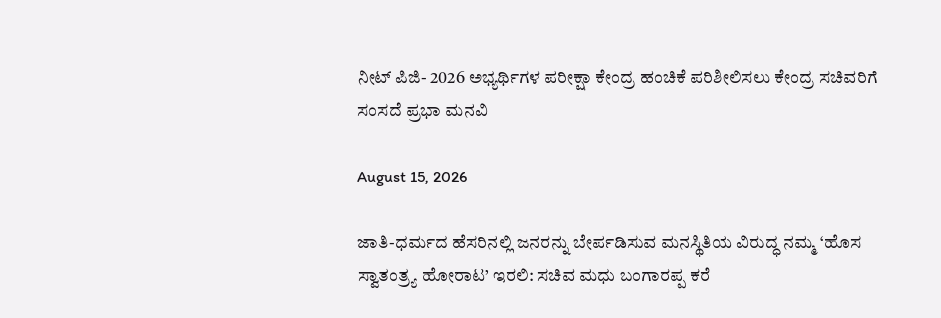ನೀಟ್ ಪಿಜಿ- 2026 ಅಭ್ಯರ್ಥಿಗಳ ಪರೀಕ್ಷಾ ಕೇಂದ್ರ ಹಂಚಿಕೆ ಪರಿಶೀಲಿಸಲು ಕೇಂದ್ರ ಸಚಿವರಿಗೆ ಸಂಸದೆ ಪ್ರಭಾ ಮನವಿ

August 15, 2026

ಜಾತಿ-ಧರ್ಮದ ಹೆಸರಿನಲ್ಲಿ ಜನರನ್ನು ಬೇರ್ಪಡಿಸುವ ಮನಸ್ಥಿತಿಯ ವಿರುದ್ಧ ನಮ್ಮ ‘ಹೊಸ ಸ್ವಾತಂತ್ರ್ಯ ಹೋರಾಟ’ ಇರಲಿ: ಸಚಿವ ಮಧು ಬಂಗಾರಪ್ಪ ಕರೆ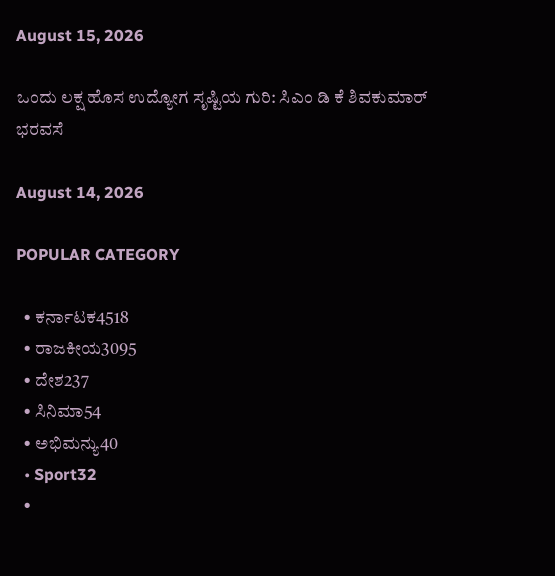August 15, 2026

ಒಂದು ಲಕ್ಷ ಹೊಸ ಉದ್ಯೋಗ ಸೃಷ್ಟಿಯ ಗುರಿ: ಸಿಎಂ ಡಿ ಕೆ ಶಿವಕುಮಾರ್ ಭರವಸೆ

August 14, 2026

POPULAR CATEGORY

  • ಕರ್ನಾಟಕ4518
  • ರಾಜಕೀಯ3095
  • ದೇಶ237
  • ಸಿನಿಮಾ54
  • ಅಭಿಮನ್ಯು40
  • Sport32
  •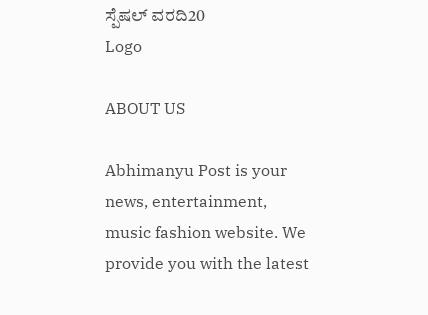ಸ್ಪೆಷಲ್ ವರದಿ20
Logo

ABOUT US

Abhimanyu Post is your news, entertainment, music fashion website. We provide you with the latest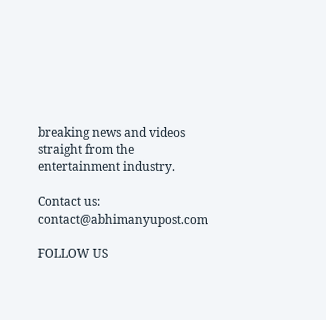breaking news and videos straight from the entertainment industry.

Contact us: contact@abhimanyupost.com

FOLLOW US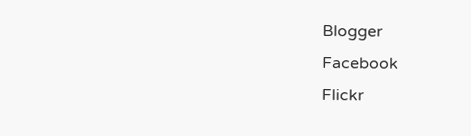Blogger
Facebook
Flickr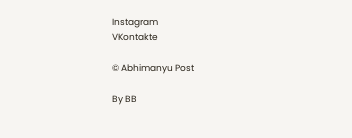Instagram
VKontakte

© Abhimanyu Post

By BB